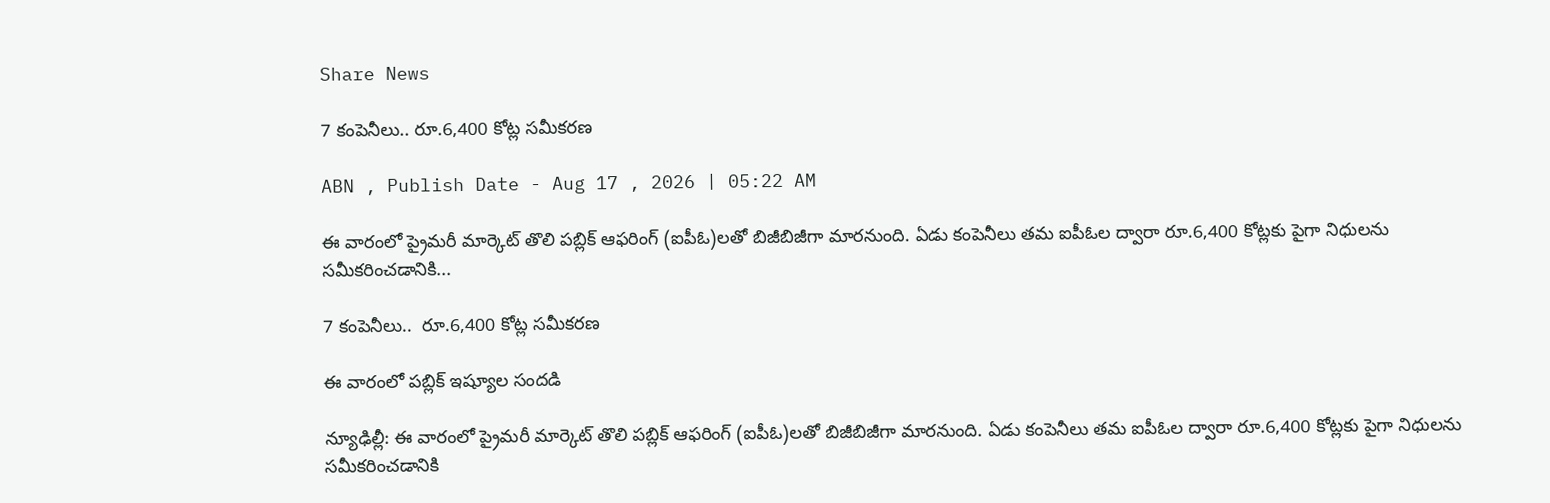Share News

7 కంపెనీలు.. రూ.6,400 కోట్ల సమీకరణ

ABN , Publish Date - Aug 17 , 2026 | 05:22 AM

ఈ వారంలో ప్రైమరీ మార్కెట్‌ తొలి పబ్లిక్‌ ఆఫరింగ్‌ (ఐపీఓ)లతో బిజీబిజీగా మారనుంది. ఏడు కంపెనీలు తమ ఐపీఓల ద్వారా రూ.6,400 కోట్లకు పైగా నిధులను సమీకరించడానికి...

7 కంపెనీలు..  రూ.6,400 కోట్ల సమీకరణ

ఈ వారంలో పబ్లిక్‌ ఇష్యూల సందడి

న్యూఢిల్లీ: ఈ వారంలో ప్రైమరీ మార్కెట్‌ తొలి పబ్లిక్‌ ఆఫరింగ్‌ (ఐపీఓ)లతో బిజీబిజీగా మారనుంది. ఏడు కంపెనీలు తమ ఐపీఓల ద్వారా రూ.6,400 కోట్లకు పైగా నిధులను సమీకరించడానికి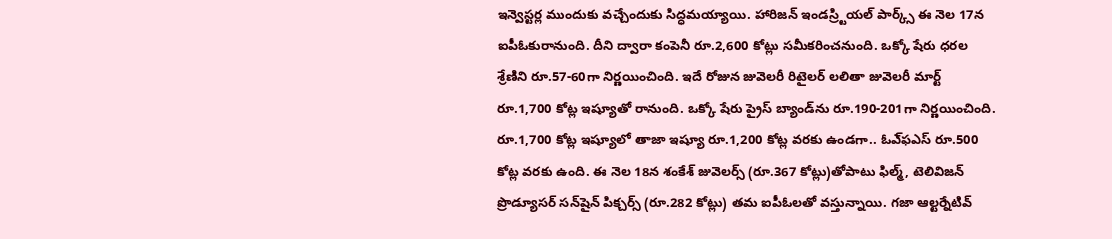ఇన్వెస్టర్ల ముందుకు వచ్చేందుకు సిద్ధమయ్యాయి. హారిజన్‌ ఇండస్ర్టియల్‌ పార్క్స్‌ ఈ నెల 17న ఐపీఓకురానుంది. దీని ద్వారా కంపెనీ రూ.2,600 కోట్లు సమీకరించనుంది. ఒక్కో షేరు ధరల శ్రేణిని రూ.57-60గా నిర్ణయించింది. ఇదే రోజున జువెలరీ రిటైలర్‌ లలితా జువెలరీ మార్ట్‌ రూ.1,700 కోట్ల ఇష్యూతో రానుంది. ఒక్కో షేరు ప్రైస్‌ బ్యాండ్‌ను రూ.190-201గా నిర్ణయించింది. రూ.1,700 కోట్ల ఇష్యూలో తాజా ఇష్యూ రూ.1,200 కోట్ల వరకు ఉండగా.. ఓఎ్‌ఫఎస్‌ రూ.500 కోట్ల వరకు ఉంది. ఈ నెల 18న శంకేశ్‌ జువెలర్స్‌ (రూ.367 కోట్లు)తోపాటు ఫిల్మ్‌, టెలివిజన్‌ ప్రొడ్యూసర్‌ సన్‌షైన్‌ పిక్చర్స్‌ (రూ.282 కోట్లు) తమ ఐపీఓలతో వస్తున్నాయి. గజా ఆల్టర్నేటివ్‌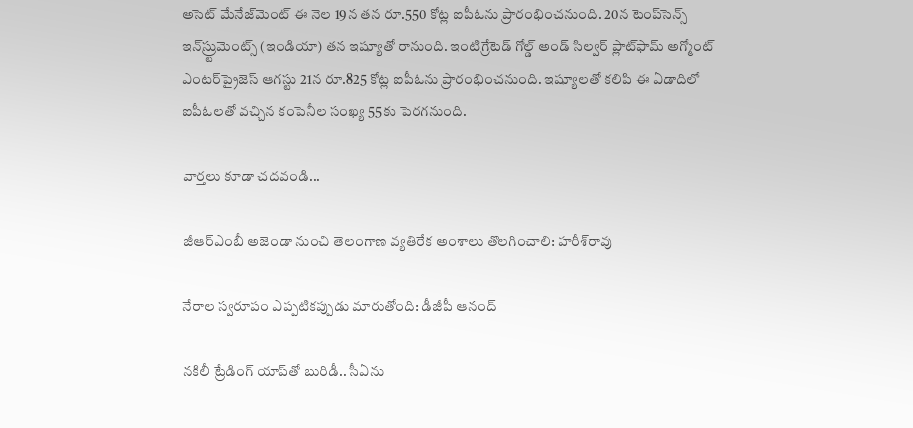అసెట్‌ మేనేజ్‌మెంట్‌ ఈ నెల 19న తన రూ.550 కోట్ల ఐపీఓను ప్రారంభించనుంది. 20న టెంప్‌సెన్స్‌ ఇన్‌స్ర్టుమెంట్స్‌ (ఇండియా) తన ఇష్యూతో రానుంది. ఇంటిగ్రేటెడ్‌ గోల్డ్‌ అండ్‌ సిల్వర్‌ ప్లాట్‌ఫామ్‌ అగ్మోంట్‌ ఎంటర్‌ప్రైజెస్‌ ఆగస్టు 21న రూ.825 కోట్ల ఐపీఓను ప్రారంభించనుంది. ఇష్యూలతో కలిపి ఈ ఏడాదిలో ఐపీఓలతో వచ్చిన కంపెనీల సంఖ్య 55కు పెరగనుంది.

వార్తలు కూడా చదవండి...

జీఆర్ఎంబీ అజెండా నుంచి తెలంగాణ వ్యతిరేక అంశాలు తొలగించాలి: హరీశ్‌రావు

నేరాల స్వరూపం ఎప్పటికప్పుడు మారుతోంది: డీజీపీ ఆనంద్

నకిలీ ట్రేడింగ్ యాప్‌తో బురిడీ.. సీఏను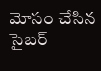మోసం చేసిన సైబర్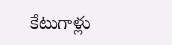కేటుగాళ్లు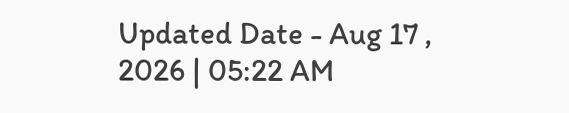Updated Date - Aug 17 , 2026 | 05:22 AM